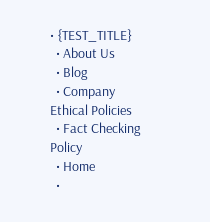• {TEST_TITLE}
  • About Us
  • Blog
  • Company Ethical Policies
  • Fact Checking Policy
  • Home
  •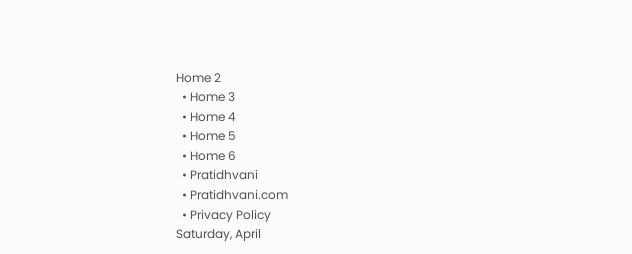Home 2
  • Home 3
  • Home 4
  • Home 5
  • Home 6
  • Pratidhvani
  • Pratidhvani.com
  • Privacy Policy
Saturday, April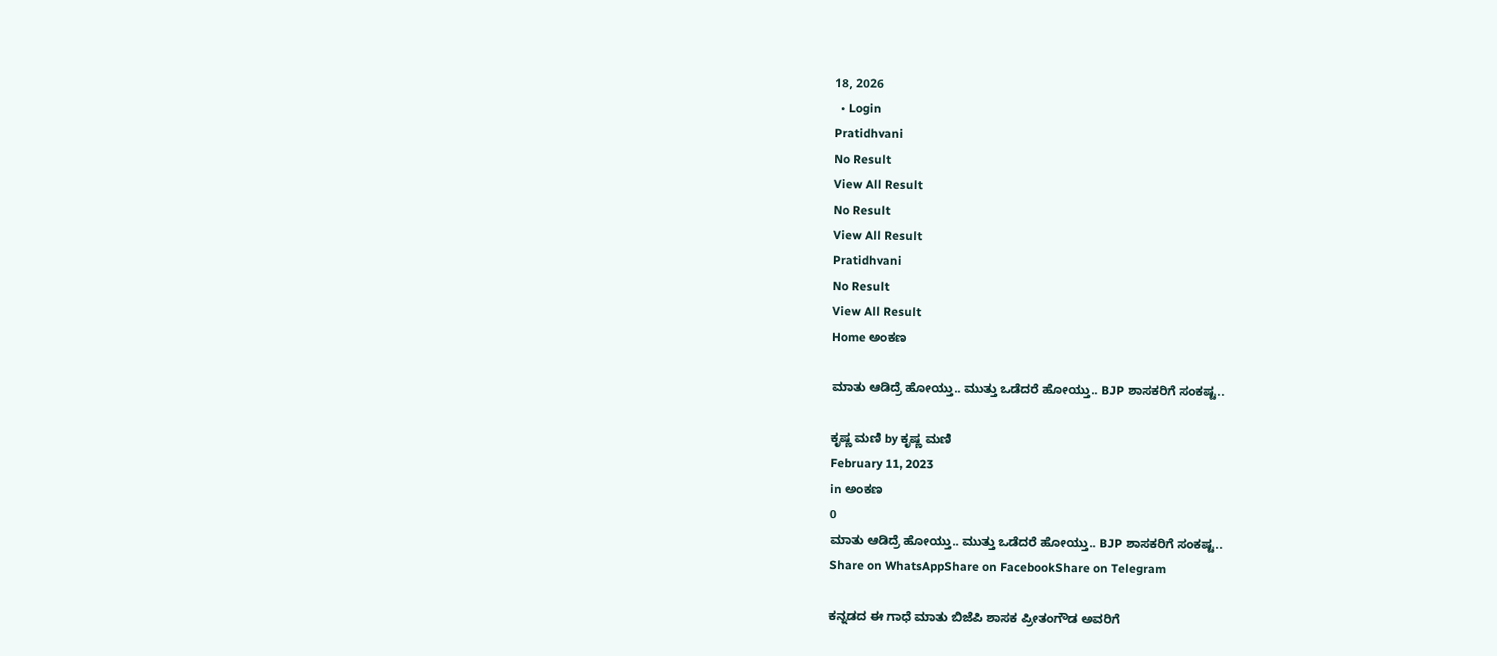18, 2026
  • Login
Pratidhvani
No Result
View All Result
No Result
View All Result
Pratidhvani
No Result
View All Result
Home ಅಂಕಣ

ಮಾತು ಆಡಿದ್ರೆ ಹೋಯ್ತು.. ಮುತ್ತು ಒಡೆದರೆ ಹೋಯ್ತು.. BJP ಶಾಸಕರಿಗೆ ಸಂಕಷ್ಟ..

ಕೃಷ್ಣ ಮಣಿ by ಕೃಷ್ಣ ಮಣಿ
February 11, 2023
in ಅಂಕಣ
0
ಮಾತು ಆಡಿದ್ರೆ ಹೋಯ್ತು.. ಮುತ್ತು ಒಡೆದರೆ ಹೋಯ್ತು.. BJP ಶಾಸಕರಿಗೆ ಸಂಕಷ್ಟ..
Share on WhatsAppShare on FacebookShare on Telegram

ಕನ್ನಡದ ಈ ಗಾಧೆ ಮಾತು ಬಿಜೆಪಿ ಶಾಸಕ ಪ್ರೀತಂಗೌಡ ಅವರಿಗೆ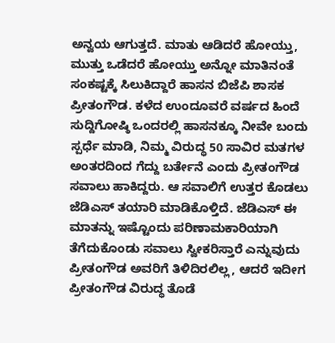ಅನ್ವಯ ಆಗುತ್ತದೆ. ಮಾತು ಆಡಿದರೆ ಹೋಯ್ತು, ಮುತ್ತು ಒಡೆದರೆ ಹೋಯ್ತು ಅನ್ನೋ ಮಾತಿನಂತೆ ಸಂಕಷ್ಟಕ್ಕೆ ಸಿಲುಕಿದ್ದಾರೆ ಹಾಸನ ಬಿಜೆಪಿ ಶಾಸಕ ಪ್ರೀತಂಗೌಡ. ಕಳೆದ ಉಂದೂವರೆ ವರ್ಷದ ಹಿಂದೆ ಸುದ್ದಿಗೋಷ್ಠಿ ಒಂದರಲ್ಲಿ ಹಾಸನಕ್ಕೂ ನೀವೇ ಬಂದು ಸ್ಪರ್ಧೆ ಮಾಡಿ, ನಿಮ್ಮ ವಿರುದ್ಧ 50 ಸಾವಿರ ಮತಗಳ ಅಂತರದಿಂದ ಗೆದ್ದು ಬರ್ತೇನೆ ಎಂದು ಪ್ರೀತಂಗೌಡ ಸವಾಲು ಹಾಕಿದ್ದರು. ಆ ಸವಾಲಿಗೆ ಉತ್ತರ ಕೊಡಲು ಜೆಡಿಎಸ್ ತಯಾರಿ ಮಾಡಿಕೊಳ್ತಿದೆ. ಜೆಡಿಎಸ್ ಈ ಮಾತನ್ನು ಇಷ್ಟೊಂದು ಪರಿಣಾಮಕಾರಿಯಾಗಿ ತೆಗೆದುಕೊಂಡು ಸವಾಲು ಸ್ವೀಕರಿಸ್ತಾರೆ ಎನ್ನುವುದು ಪ್ರೀತಂಗೌಡ ಅವರಿಗೆ ತಿಳಿದಿರಲಿಲ್ಲ, ಆದರೆ ಇದೀಗ ಪ್ರೀತಂಗೌಡ ವಿರುದ್ಧ ತೊಡೆ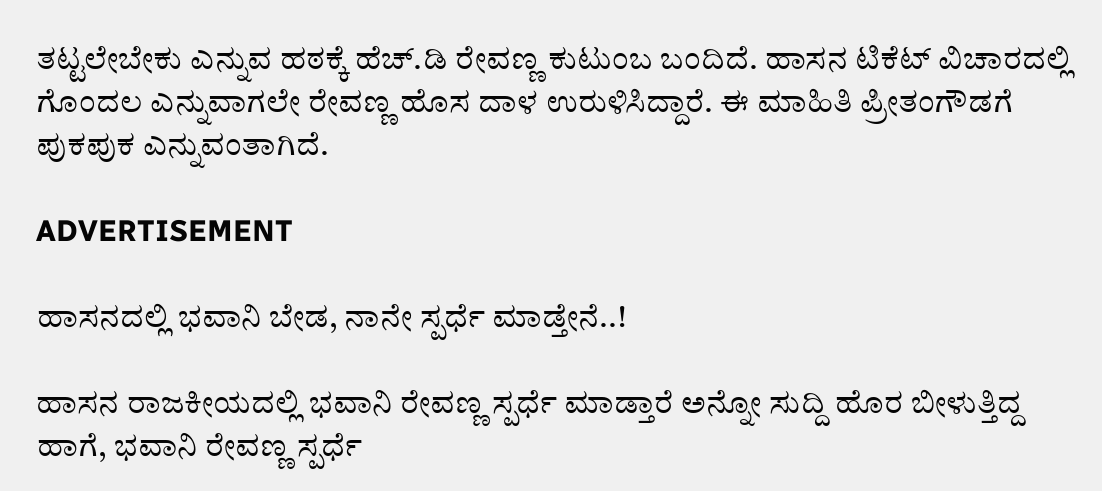ತಟ್ಟಲೇಬೇಕು ಎನ್ನುವ ಹಠಕ್ಕೆ ಹೆಚ್.ಡಿ ರೇವಣ್ಣ ಕುಟುಂಬ ಬಂದಿದೆ. ಹಾಸನ ಟಿಕೆಟ್ ವಿಚಾರದಲ್ಲಿ ಗೊಂದಲ ಎನ್ನುವಾಗಲೇ ರೇವಣ್ಣ ಹೊಸ ದಾಳ ಉರುಳಿಸಿದ್ದಾರೆ. ಈ ಮಾಹಿತಿ ಪ್ರೀತಂಗೌಡಗೆ ಪುಕಪುಕ ಎನ್ನುವಂತಾಗಿದೆ.

ADVERTISEMENT

ಹಾಸನದಲ್ಲಿ ಭವಾನಿ ಬೇಡ, ನಾನೇ ಸ್ಪರ್ಧೆ ಮಾಡ್ತೇನೆ..!

ಹಾಸನ ರಾಜಕೀಯದಲ್ಲಿ ಭವಾನಿ ರೇವಣ್ಣ ಸ್ಪರ್ಧೆ ಮಾಡ್ತಾರೆ ಅನ್ನೋ ಸುದ್ದಿ ಹೊರ ಬೀಳುತ್ತಿದ್ದ ಹಾಗೆ, ಭವಾನಿ ರೇವಣ್ಣ ಸ್ಪರ್ಧೆ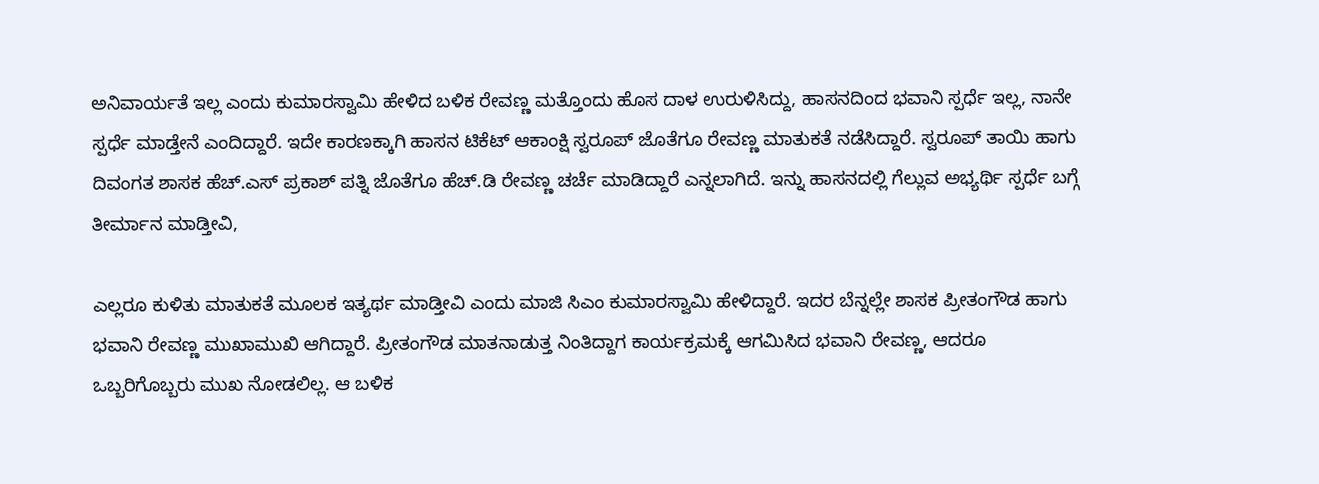ಅನಿವಾರ್ಯತೆ ಇಲ್ಲ ಎಂದು ಕುಮಾರಸ್ವಾಮಿ ಹೇಳಿದ ಬಳಿಕ ರೇವಣ್ಣ ಮತ್ತೊಂದು ಹೊಸ ದಾಳ ಉರುಳಿಸಿದ್ದು, ಹಾಸನದಿಂದ ಭವಾನಿ ಸ್ಪರ್ಧೆ ಇಲ್ಲ, ನಾನೇ ಸ್ಪರ್ಧೆ ಮಾಡ್ತೇನೆ ಎಂದಿದ್ದಾರೆ. ಇದೇ ಕಾರಣಕ್ಕಾಗಿ ಹಾಸನ ಟಿಕೆಟ್ ಆಕಾಂಕ್ಷಿ ಸ್ವರೂಪ್ ಜೊತೆಗೂ ರೇವಣ್ಣ ಮಾತುಕತೆ ನಡೆಸಿದ್ದಾರೆ. ಸ್ವರೂಪ್ ತಾಯಿ ಹಾಗು ದಿವಂಗತ ಶಾಸಕ ಹೆಚ್.ಎಸ್ ಪ್ರಕಾಶ್ ಪತ್ನಿ ಜೊತೆಗೂ ಹೆಚ್.ಡಿ ರೇವಣ್ಣ ಚರ್ಚೆ ಮಾಡಿದ್ದಾರೆ ಎನ್ನಲಾಗಿದೆ. ಇನ್ನು ಹಾಸನದಲ್ಲಿ ಗೆಲ್ಲುವ ಅಭ್ಯರ್ಥಿ ಸ್ಪರ್ಧೆ ಬಗ್ಗೆ ತೀರ್ಮಾನ ಮಾಡ್ತೀವಿ,

ಎಲ್ಲರೂ ಕುಳಿತು ಮಾತುಕತೆ ಮೂಲಕ ಇತ್ಯರ್ಥ ಮಾಡ್ತೀವಿ ಎಂದು ಮಾಜಿ ಸಿಎಂ ಕುಮಾರಸ್ವಾಮಿ ಹೇಳಿದ್ದಾರೆ. ಇದರ ಬೆನ್ನಲ್ಲೇ ಶಾಸಕ ಪ್ರೀತಂಗೌಡ ಹಾಗು ಭವಾನಿ ರೇವಣ್ಣ ಮುಖಾಮುಖಿ ಆಗಿದ್ದಾರೆ. ಪ್ರೀತಂಗೌಡ ಮಾತನಾಡುತ್ತ ನಿಂತಿದ್ದಾಗ ಕಾರ್ಯಕ್ರಮಕ್ಕೆ ಆಗಮಿಸಿದ ಭವಾನಿ ರೇವಣ್ಣ, ಆದರೂ ಒಬ್ಬರಿಗೊಬ್ಬರು ಮುಖ ನೋಡಲಿಲ್ಲ. ಆ ಬಳಿಕ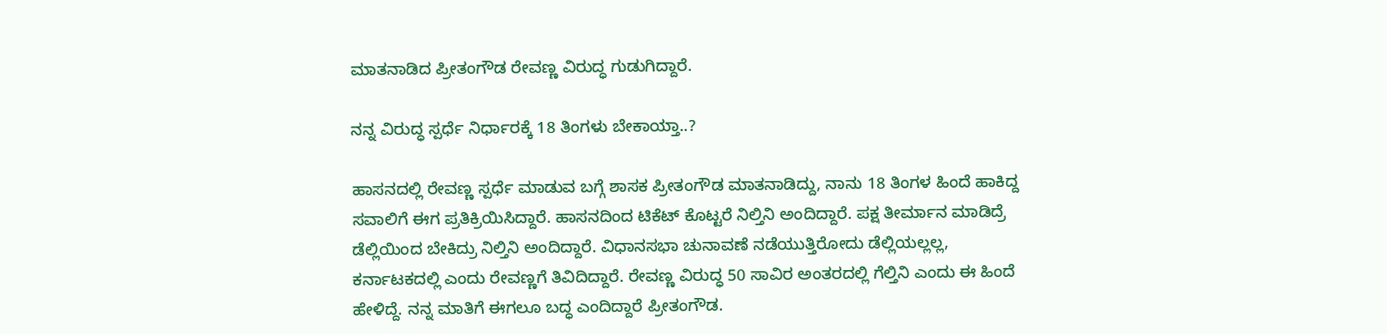ಮಾತನಾಡಿದ ಪ್ರೀತಂಗೌಡ ರೇವಣ್ಣ ವಿರುದ್ಧ ಗುಡುಗಿದ್ದಾರೆ.

ನನ್ನ ವಿರುದ್ಧ ಸ್ಪರ್ಧೆ ನಿರ್ಧಾರಕ್ಕೆ 18 ತಿಂಗಳು ಬೇಕಾಯ್ತಾ..?

ಹಾಸನದಲ್ಲಿ ರೇವಣ್ಣ ಸ್ಪರ್ಧೆ ಮಾಡುವ ಬಗ್ಗೆ ಶಾಸಕ ಪ್ರೀತಂಗೌಡ ಮಾತನಾಡಿದ್ದು, ನಾನು 18 ತಿಂಗಳ ಹಿಂದೆ ಹಾಕಿದ್ದ ಸವಾಲಿಗೆ ಈಗ ಪ್ರತಿಕ್ರಿಯಿಸಿದ್ದಾರೆ. ಹಾಸನದಿಂದ‌ ಟಿಕೆಟ್ ಕೊಟ್ಟರೆ ನಿಲ್ತಿನಿ ಅಂದಿದ್ದಾರೆ. ಪಕ್ಷ ತೀರ್ಮಾನ ಮಾಡಿದ್ರೆ ಡೆಲ್ಲಿಯಿಂದ ಬೇಕಿದ್ರು ನಿಲ್ತಿನಿ ಅಂದಿದ್ದಾರೆ. ವಿಧಾನಸಭಾ ಚುನಾವಣೆ ನಡೆಯುತ್ತಿರೋದು ಡೆಲ್ಲಿಯಲ್ಲಲ್ಲ, ಕರ್ನಾಟಕದಲ್ಲಿ ಎಂದು ರೇವಣ್ಣಗೆ ತಿವಿದಿದ್ದಾರೆ. ರೇವಣ್ಣ ವಿರುದ್ಧ 50 ಸಾವಿರ ಅಂತರದಲ್ಲಿ ಗೆಲ್ತಿನಿ ಎಂದು ಈ ಹಿಂದೆ ಹೇಳಿದ್ದೆ. ನನ್ನ ಮಾತಿಗೆ ಈಗಲೂ ಬದ್ಧ ಎಂದಿದ್ದಾರೆ ಪ್ರೀತಂಗೌಡ.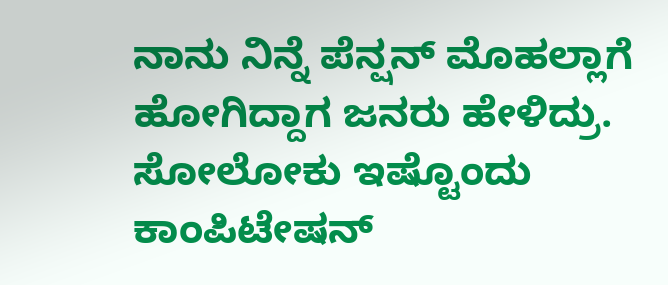ನಾನು ನಿನ್ನೆ ಪೆನ್ಷನ್ ಮೊಹಲ್ಲಾಗೆ ಹೋಗಿದ್ದಾಗ ಜನರು ಹೇಳಿದ್ರು. ಸೋಲೋಕು ಇಷ್ಟೊಂದು ಕಾಂಪಿಟೇಷನ್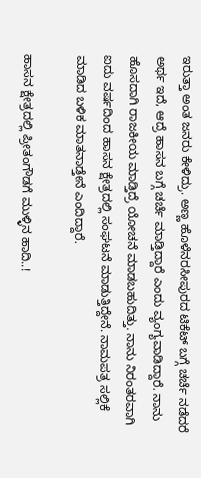ಇರುತ್ತಾ ಅಂತ ಜನರು ಕೇಳಿದ್ರು. ಅಣ್ಣ ಹೊಳೆನರಸೀಪುರದ ಟಿಕೆಟ್ ಬಗ್ಗೆ ಚರ್ಚೆ ನಡೆದರೆ ಅರ್ಥ ಇದೆ, ಆದ್ರೆ ಹಾಸನ ಬಗ್ಗೆ ಚರ್ಚೆ ಮಾಡ್ತಿದ್ದಾರೆ ಎಂದು ವ್ಯಂಗ್ಯವಾಡಿದ್ದಾರೆ. ನಾನು ಹೊಸದಾಗಿ ರಾಜಕೀಯ ಮಾಡ್ತಿದ್ರೆ ಯೋಚನೆ ಮಾಡಬಹುದಿತ್ತು. ನಾನು ನಿರಂತರವಾಗಿ ಐದು ವರ್ಷದಿಂದ ಹಾಸನ ಕ್ಷೇತ್ರದಲ್ಲಿ ಸಂಘಟನೆ ಮಾಡುತ್ತಿದ್ದೇನೆ. ನಾಮಪತ್ರ ಸಲ್ಲಿಕೆ ಮಾಡಿದ ಬಳಿಕ ಮಾತನಾಡ್ತೇನೆ ಎಂದಿದ್ದಾರೆ.

ಹಾಸನ ಕ್ಷೇತ್ರದಲ್ಲಿ ಪ್ರೀತಂಗೌಡಗೆ ಮುಳ್ಳಿನ ಹಾದಿ..!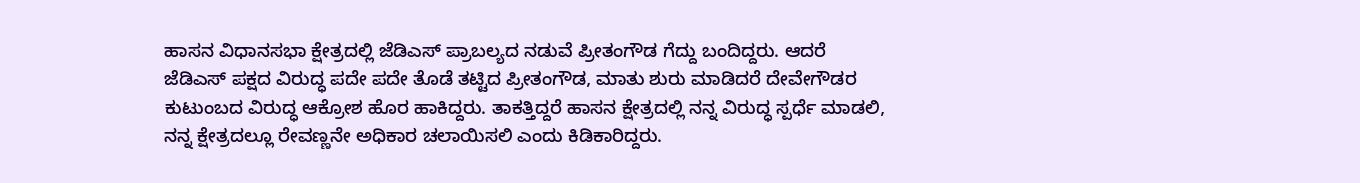ಹಾಸನ ವಿಧಾನಸಭಾ ಕ್ಷೇತ್ರದಲ್ಲಿ ಜೆಡಿಎಸ್ ಪ್ರಾಬಲ್ಯದ ನಡುವೆ ಪ್ರೀತಂಗೌಡ ಗೆದ್ದು ಬಂದಿದ್ದರು. ಆದರೆ ಜೆಡಿಎಸ್ ಪಕ್ಷದ ವಿರುದ್ಧ ಪದೇ ಪದೇ ತೊಡೆ ತಟ್ಟಿದ ಪ್ರೀತಂಗೌಡ, ಮಾತು ಶುರು ಮಾಡಿದರೆ ದೇವೇಗೌಡರ ಕುಟುಂಬದ ವಿರುದ್ಧ ಆಕ್ರೋಶ ಹೊರ ಹಾಕಿದ್ದರು. ತಾಕತ್ತಿದ್ದರೆ ಹಾಸನ ಕ್ಷೇತ್ರದಲ್ಲಿ ನನ್ನ ವಿರುದ್ಧ ಸ್ಪರ್ಧೆ ಮಾಡಲಿ, ನನ್ನ ಕ್ಷೇತ್ರದಲ್ಲೂ ರೇವಣ್ಣನೇ ಅಧಿಕಾರ ಚಲಾಯಿಸಲಿ ಎಂದು ಕಿಡಿಕಾರಿದ್ದರು.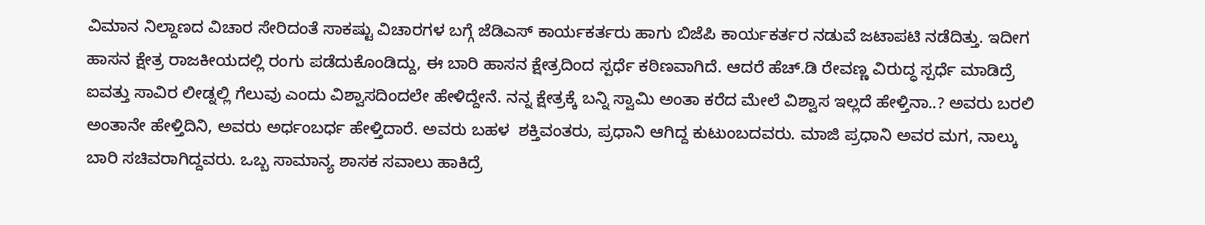ವಿಮಾನ ನಿಲ್ದಾಣದ ವಿಚಾರ ಸೇರಿದಂತೆ ಸಾಕಷ್ಟು ವಿಚಾರಗಳ ಬಗ್ಗೆ ಜೆಡಿಎಸ್ ಕಾರ್ಯಕರ್ತರು ಹಾಗು ಬಿಜೆಪಿ ಕಾರ್ಯಕರ್ತರ ನಡುವೆ ಜಟಾಪಟಿ ನಡೆದಿತ್ತು. ಇದೀಗ ಹಾಸನ ಕ್ಷೇತ್ರ ರಾಜಕೀಯದಲ್ಲಿ ರಂಗು ಪಡೆದುಕೊಂಡಿದ್ದು, ಈ ಬಾರಿ ಹಾಸನ ಕ್ಷೇತ್ರದಿಂದ ಸ್ಪರ್ಧೆ ಕಠಿಣವಾಗಿದೆ. ಆದರೆ ಹೆಚ್.ಡಿ ರೇವಣ್ಣ ವಿರುದ್ಧ ಸ್ಪರ್ಧೆ ಮಾಡಿದ್ರೆ ಐವತ್ತು ಸಾವಿರ ಲೀಡ್ನಲ್ಲಿ ಗೆಲುವು ಎಂದು ವಿಶ್ವಾಸದಿಂದಲೇ ಹೇಳಿದ್ದೇನೆ. ನನ್ನ ಕ್ಷೇತ್ರಕ್ಕೆ ಬನ್ನಿ ಸ್ವಾಮಿ ಅಂತಾ ಕರೆದ ಮೇಲೆ ವಿಶ್ವಾಸ ಇಲ್ಲದೆ ಹೇಳ್ತಿನಾ..? ಅವರು ಬರಲಿ ಅಂತಾನೇ ಹೇಳ್ತಿದಿನಿ, ಅವರು ಅರ್ಧಂಬರ್ಧ ಹೇಳ್ತಿದಾರೆ. ಅವರು ಬಹಳ  ಶಕ್ತಿವಂತರು, ಪ್ರಧಾನಿ ಆಗಿದ್ದ ಕುಟುಂಬದವರು. ಮಾಜಿ ಪ್ರಧಾನಿ ಅವರ ಮಗ, ನಾಲ್ಕು ಬಾರಿ ಸಚಿವರಾಗಿದ್ದವರು. ಒಬ್ಬ ಸಾಮಾನ್ಯ ಶಾಸಕ ಸವಾಲು ಹಾಕಿದ್ರೆ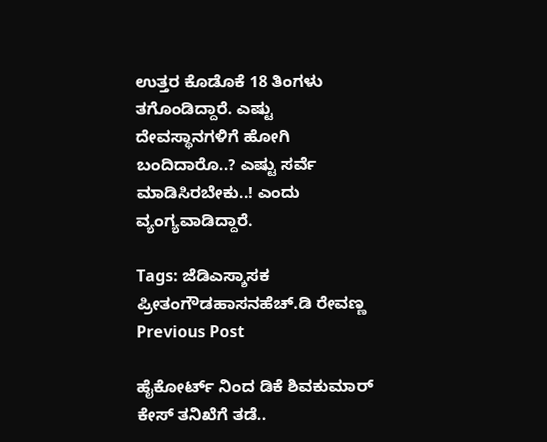ಉತ್ತರ ಕೊಡೊಕೆ 18 ತಿಂಗಳು ತಗೊಂಡಿದ್ದಾರೆ. ಎಷ್ಟು ದೇವಸ್ಥಾನಗಳಿಗೆ ಹೋಗಿ ಬಂದಿದಾರೊ..? ಎಷ್ಟು ಸರ್ವೆ ಮಾಡಿಸಿರಬೇಕು..! ಎಂದು ವ್ಯಂಗ್ಯವಾಡಿದ್ದಾರೆ.

Tags: ಜೆಡಿಎಸ್ಶಾಸಕ ಪ್ರೀತಂಗೌಡಹಾಸನಹೆಚ್.ಡಿ ರೇವಣ್ಣ
Previous Post

ಹೈಕೋರ್ಟ್ ನಿಂದ ಡಿಕೆ ಶಿವಕುಮಾರ್ ಕೇಸ್ ತನಿಖೆಗೆ ತಡೆ..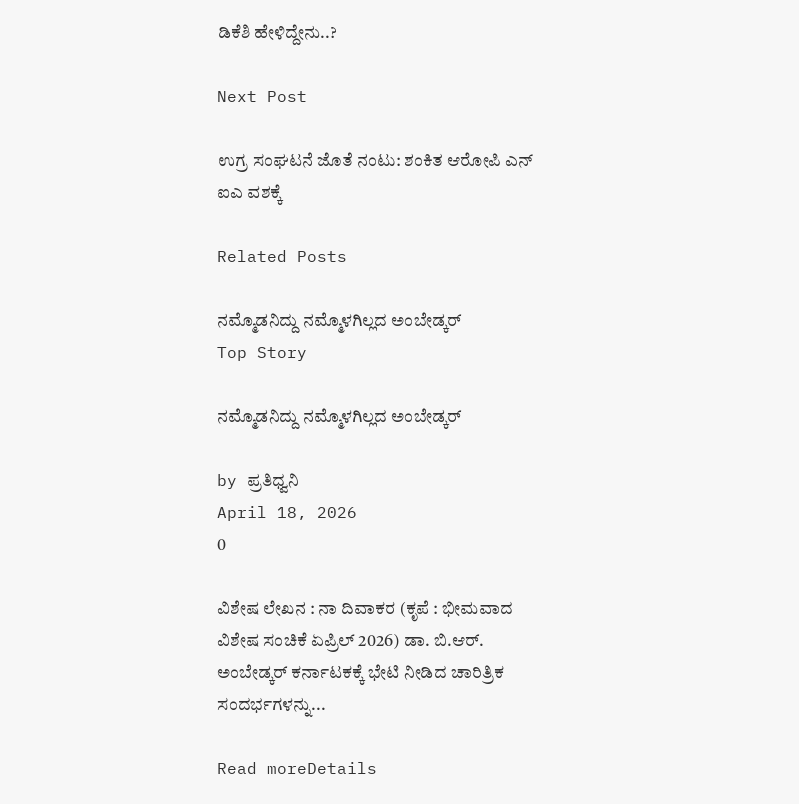ಡಿಕೆಶಿ ಹೇಳಿದ್ದೇನು..?

Next Post

ಉಗ್ರ ಸಂಘಟನೆ ಜೊತೆ ನಂಟು: ಶಂಕಿತ ಆರೋಪಿ ಎನ್ ಐಎ ವಶಕ್ಕೆ

Related Posts

ನಮ್ಮೊಡನಿದ್ದು ನಮ್ಮೊಳಗಿಲ್ಲದ ಅಂಬೇಡ್ಕರ್
Top Story

ನಮ್ಮೊಡನಿದ್ದು ನಮ್ಮೊಳಗಿಲ್ಲದ ಅಂಬೇಡ್ಕರ್

by ಪ್ರತಿಧ್ವನಿ
April 18, 2026
0

ವಿಶೇಷ ಲೇಖನ : ನಾ ದಿವಾಕರ (ಕೃಪೆ : ಭೀಮವಾದ  ವಿಶೇಷ ಸಂಚಿಕೆ ಏಪ್ರಿಲ್‌ 2026) ಡಾ. ಬಿ.ಆರ್. ಅಂಬೇಡ್ಕರ್‌ ಕರ್ನಾಟಕಕ್ಕೆ ಭೇಟಿ ನೀಡಿದ ಚಾರಿತ್ರಿಕ ಸಂದರ್ಭಗಳನ್ನು...

Read moreDetails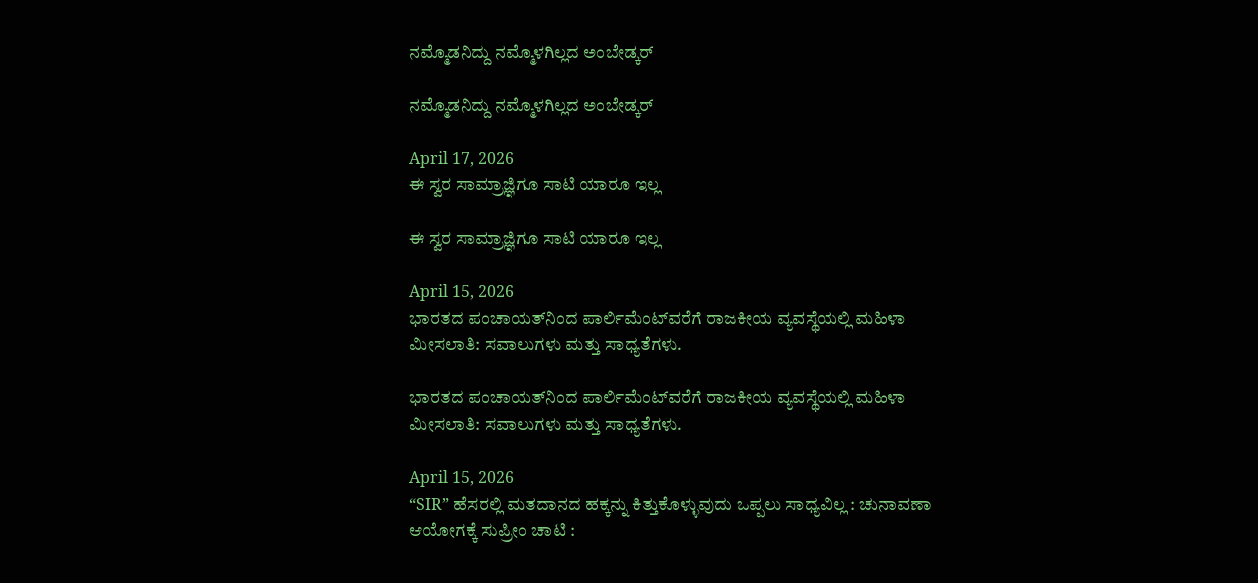ನಮ್ಮೊಡನಿದ್ದು ನಮ್ಮೊಳಗಿಲ್ಲದ ಅಂಬೇಡ್ಕರ್

ನಮ್ಮೊಡನಿದ್ದು ನಮ್ಮೊಳಗಿಲ್ಲದ ಅಂಬೇಡ್ಕರ್

April 17, 2026
ಈ ಸ್ವರ ಸಾಮ್ರಾಜ್ಞಿಗೂ ಸಾಟಿ ಯಾರೂ ಇಲ್ಲ

ಈ ಸ್ವರ ಸಾಮ್ರಾಜ್ಞಿಗೂ ಸಾಟಿ ಯಾರೂ ಇಲ್ಲ

April 15, 2026
ಭಾರತದ ಪಂಚಾಯತ್‌ನಿಂದ ಪಾರ್ಲಿಮೆಂಟ್‌ವರೆಗೆ ರಾಜಕೀಯ ವ್ಯವಸ್ಥೆಯಲ್ಲಿ ಮಹಿಳಾ ಮೀಸಲಾತಿ: ಸವಾಲುಗಳು ಮತ್ತು ಸಾಧ್ಯತೆಗಳು.

ಭಾರತದ ಪಂಚಾಯತ್‌ನಿಂದ ಪಾರ್ಲಿಮೆಂಟ್‌ವರೆಗೆ ರಾಜಕೀಯ ವ್ಯವಸ್ಥೆಯಲ್ಲಿ ಮಹಿಳಾ ಮೀಸಲಾತಿ: ಸವಾಲುಗಳು ಮತ್ತು ಸಾಧ್ಯತೆಗಳು.

April 15, 2026
“SIR” ಹೆಸರಲ್ಲಿ ಮತದಾನದ ಹಕ್ಕನ್ನು ಕಿತ್ತುಕೊಳ್ಳುವುದು ಒಪ್ಪಲು ಸಾಧ್ಯವಿಲ್ಲ : ಚುನಾವಣಾ ಆಯೋಗಕ್ಕೆ ಸುಪ್ರೀಂ ಚಾಟಿ :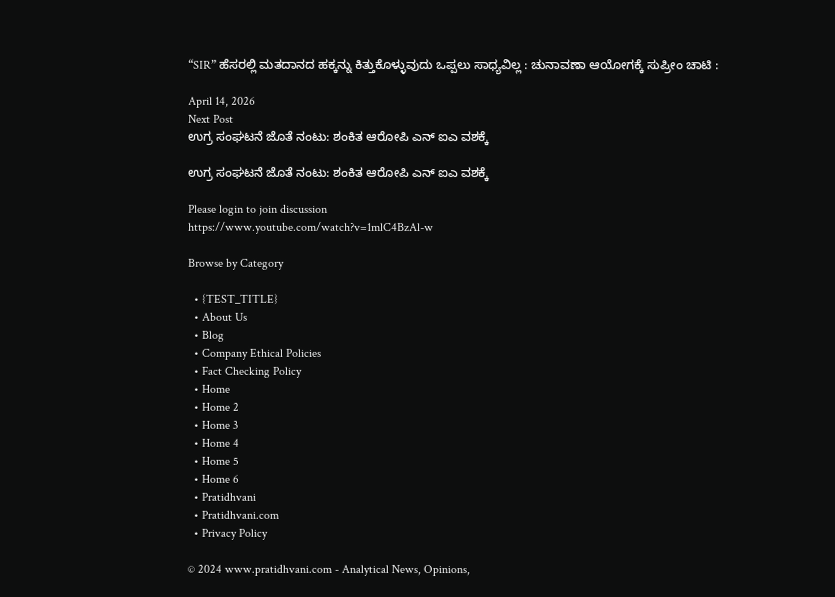“SIR” ಹೆಸರಲ್ಲಿ ಮತದಾನದ ಹಕ್ಕನ್ನು ಕಿತ್ತುಕೊಳ್ಳುವುದು ಒಪ್ಪಲು ಸಾಧ್ಯವಿಲ್ಲ : ಚುನಾವಣಾ ಆಯೋಗಕ್ಕೆ ಸುಪ್ರೀಂ ಚಾಟಿ :

April 14, 2026
Next Post
ಉಗ್ರ ಸಂಘಟನೆ ಜೊತೆ ನಂಟು: ಶಂಕಿತ ಆರೋಪಿ ಎನ್ ಐಎ ವಶಕ್ಕೆ

ಉಗ್ರ ಸಂಘಟನೆ ಜೊತೆ ನಂಟು: ಶಂಕಿತ ಆರೋಪಿ ಎನ್ ಐಎ ವಶಕ್ಕೆ

Please login to join discussion
https://www.youtube.com/watch?v=1mlC4BzAl-w

Browse by Category

  • {TEST_TITLE}
  • About Us
  • Blog
  • Company Ethical Policies
  • Fact Checking Policy
  • Home
  • Home 2
  • Home 3
  • Home 4
  • Home 5
  • Home 6
  • Pratidhvani
  • Pratidhvani.com
  • Privacy Policy

© 2024 www.pratidhvani.com - Analytical News, Opinions,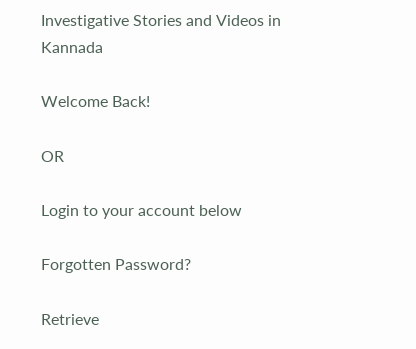Investigative Stories and Videos in Kannada

Welcome Back!

OR

Login to your account below

Forgotten Password?

Retrieve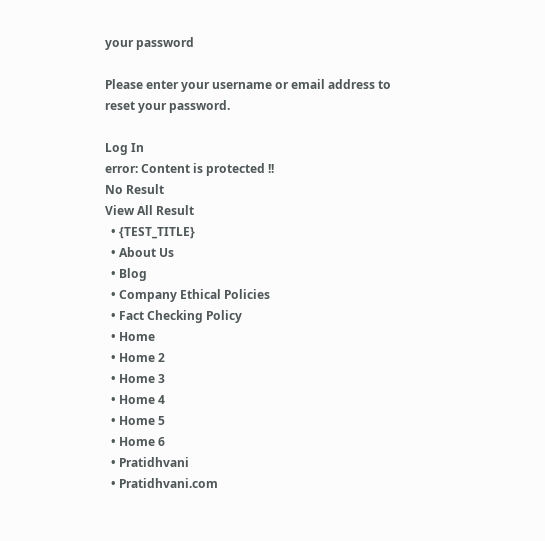your password

Please enter your username or email address to reset your password.

Log In
error: Content is protected !!
No Result
View All Result
  • {TEST_TITLE}
  • About Us
  • Blog
  • Company Ethical Policies
  • Fact Checking Policy
  • Home
  • Home 2
  • Home 3
  • Home 4
  • Home 5
  • Home 6
  • Pratidhvani
  • Pratidhvani.com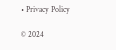• Privacy Policy

© 2024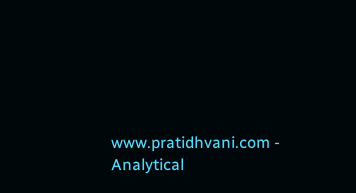www.pratidhvani.com - Analytical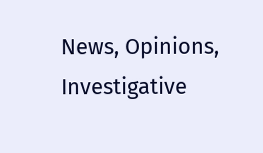News, Opinions, Investigative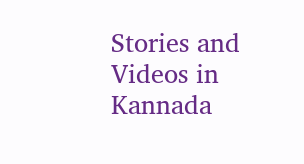Stories and Videos in Kannada